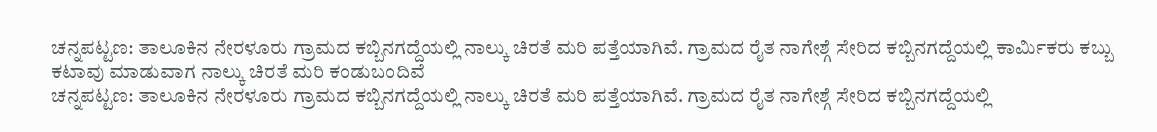ಚನ್ನಪಟ್ಟಣ: ತಾಲೂಕಿನ ನೇರಳೂರು ಗ್ರಾಮದ ಕಬ್ಬಿನಗದ್ದೆಯಲ್ಲಿ ನಾಲ್ಕು ಚಿರತೆ ಮರಿ ಪತ್ತೆಯಾಗಿವೆ. ಗ್ರಾಮದ ರೈತ ನಾಗೇಶ್ಗೆ ಸೇರಿದ ಕಬ್ಬಿನಗದ್ದೆಯಲ್ಲಿ ಕಾರ್ಮಿಕರು ಕಬ್ಬು ಕಟಾವು ಮಾಡುವಾಗ ನಾಲ್ಕು ಚಿರತೆ ಮರಿ ಕಂಡುಬಂದಿವೆ
ಚನ್ನಪಟ್ಟಣ: ತಾಲೂಕಿನ ನೇರಳೂರು ಗ್ರಾಮದ ಕಬ್ಬಿನಗದ್ದೆಯಲ್ಲಿ ನಾಲ್ಕು ಚಿರತೆ ಮರಿ ಪತ್ತೆಯಾಗಿವೆ. ಗ್ರಾಮದ ರೈತ ನಾಗೇಶ್ಗೆ ಸೇರಿದ ಕಬ್ಬಿನಗದ್ದೆಯಲ್ಲಿ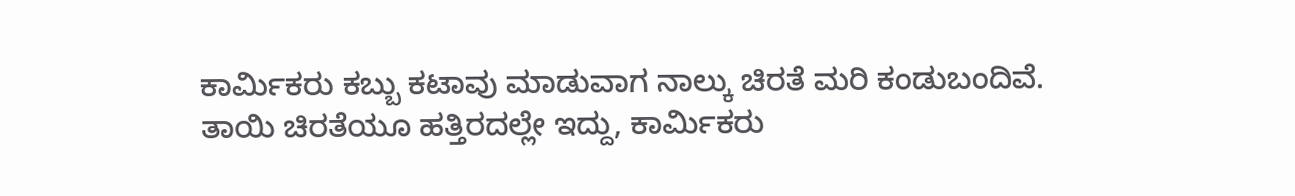ಕಾರ್ಮಿಕರು ಕಬ್ಬು ಕಟಾವು ಮಾಡುವಾಗ ನಾಲ್ಕು ಚಿರತೆ ಮರಿ ಕಂಡುಬಂದಿವೆ. ತಾಯಿ ಚಿರತೆಯೂ ಹತ್ತಿರದಲ್ಲೇ ಇದ್ದು, ಕಾರ್ಮಿಕರು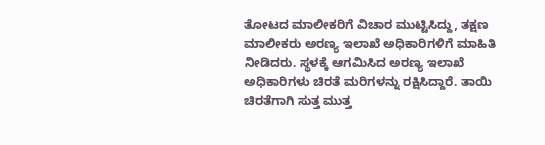ತೋಟದ ಮಾಲೀಕರಿಗೆ ವಿಚಾರ ಮುಟ್ಟಿಸಿದ್ದು, ತಕ್ಷಣ ಮಾಲೀಕರು ಅರಣ್ಯ ಇಲಾಖೆ ಅಧಿಕಾರಿಗಳಿಗೆ ಮಾಹಿತಿ ನೀಡಿದರು. ಸ್ಥಳಕ್ಕೆ ಆಗಮಿಸಿದ ಅರಣ್ಯ ಇಲಾಖೆ ಅಧಿಕಾರಿಗಳು ಚಿರತೆ ಮರಿಗಳನ್ನು ರಕ್ಷಿಸಿದ್ದಾರೆ. ತಾಯಿ ಚಿರತೆಗಾಗಿ ಸುತ್ತ ಮುತ್ತ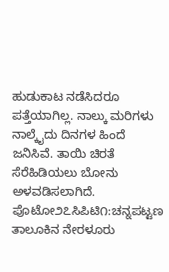ಹುಡುಕಾಟ ನಡೆಸಿದರೂ ಪತ್ತೆಯಾಗಿಲ್ಲ. ನಾಲ್ಕು ಮರಿಗಳು ನಾಲ್ಕೈದು ದಿನಗಳ ಹಿಂದೆ ಜನಿಸಿವೆ. ತಾಯಿ ಚಿರತೆ ಸೆರೆಹಿಡಿಯಲು ಬೋನು ಅಳವಡಿಸಲಾಗಿದೆ.
ಪೊಟೋ೨೭ಸಿಪಿಟಿ೧:ಚನ್ನಪಟ್ಟಣ ತಾಲೂಕಿನ ನೇರಳೂರು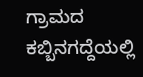ಗ್ರಾಮದ ಕಬ್ಬಿನಗದ್ದೆಯಲ್ಲಿ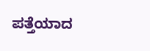ಪತ್ತೆಯಾದ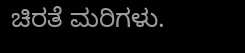ಚಿರತೆ ಮರಿಗಳು.